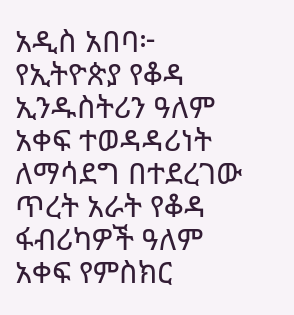አዲስ አበባ፦ የኢትዮጵያ የቆዳ ኢንዱስትሪን ዓለም አቀፍ ተወዳዳሪነት ለማሳደግ በተደረገው ጥረት አራት የቆዳ ፋብሪካዎች ዓለም አቀፍ የምስክር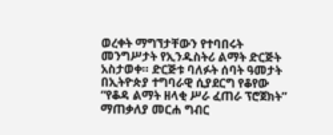ወረቀት ማግኘታቸውን የተባበሩት መንግሥታት የኢንዱስትሪ ልማት ድርጅት አስታወቀ። ድርጅቱ ባለፉት ሰባት ዓመታት በኢትዮጵያ ተግባራዊ ሲያደርግ የቆየው “የቆዳ ልማት ዘላቂ ሥራ ፈጠራ ፕሮጀክት” ማጠቃለያ መርሐ ግብር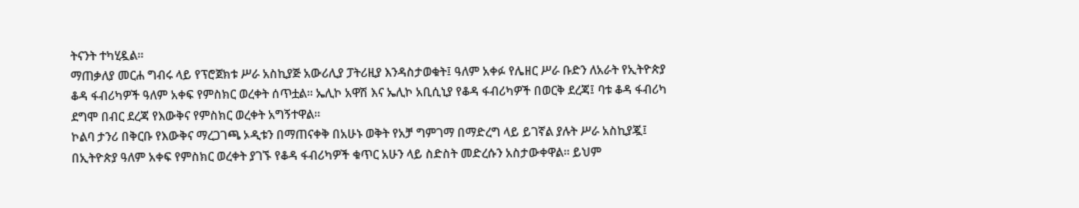ትናንት ተካሂዷል።
ማጠቃለያ መርሐ ግብሩ ላይ የፕሮጀክቱ ሥራ አስኪያጅ አውሪሊያ ፓትሪዚያ እንዳስታወቁት፤ ዓለም አቀፉ የሌዘር ሥራ ቡድን ለአራት የኢትዮጵያ ቆዳ ፋብሪካዎች ዓለም አቀፍ የምስክር ወረቀት ሰጥቷል። ኤሊኮ አዋሽ እና ኤሊኮ አቢሲኒያ የቆዳ ፋብሪካዎች በወርቅ ደረጃ፤ ባቱ ቆዳ ፋብሪካ ደግሞ በብር ደረጃ የእውቅና የምስክር ወረቀት አግኝተዋል።
ኮልባ ታንሪ በቅርቡ የእውቅና ማረጋገጫ ኦዲቱን በማጠናቀቅ በአሁኑ ወቅት የአቻ ግምገማ በማድረግ ላይ ይገኛል ያሉት ሥራ አስኪያጇ፤ በኢትዮጵያ ዓለም አቀፍ የምስክር ወረቀት ያገኙ የቆዳ ፋብሪካዎች ቁጥር አሁን ላይ ስድስት መድረሱን አስታውቀዋል። ይህም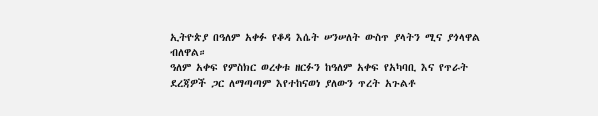ኢትዮጵያ በዓለም አቀፉ የቆዳ እሴት ሠንሠለት ውስጥ ያላትን ሚና ያጎላዋል ብለዋል።
ዓለም አቀፍ የምስክር ወረቀቱ ዘርፉን ከዓለም አቀፍ የአካባቢ እና የጥራት ደረጃዎች ጋር ለማጣጣም እየተከናወነ ያለውን ጥረት አጉልቶ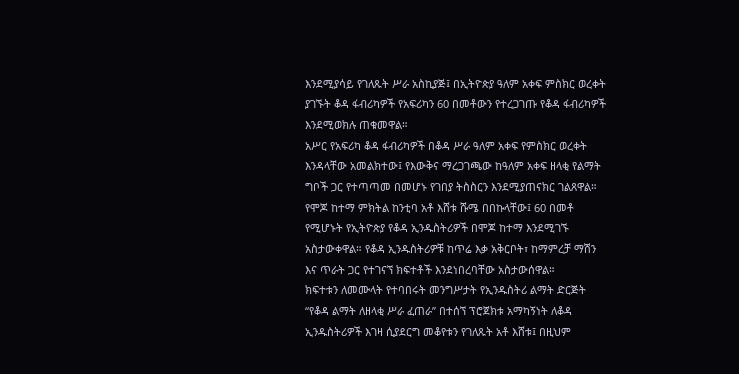እንደሚያሳይ የገለጹት ሥራ አስኪያጅ፤ በኢትዮጵያ ዓለም አቀፍ ምስክር ወረቀት ያገኙት ቆዳ ፋብሪካዎች የአፍሪካን 60 በመቶውን የተረጋገጡ የቆዳ ፋብሪካዎች እንደሚወክሉ ጠቁመዋል።
አሥር የአፍሪካ ቆዳ ፋብሪካዎች በቆዳ ሥራ ዓለም አቀፍ የምስክር ወረቀት እንዳላቸው አመልክተው፤ የእውቅና ማረጋገጫው ከዓለም አቀፍ ዘላቂ የልማት ግቦች ጋር የተጣጣመ በመሆኑ የገበያ ትስስርን እንደሚያጠናክር ገልጸዋል።
የሞጆ ከተማ ምክትል ከንቲባ አቶ እሸቱ ሹሜ በበኩላቸው፤ 60 በመቶ የሚሆኑት የኢትዮጵያ የቆዳ ኢንዱስትሪዎች በሞጆ ከተማ እንደሚገኙ አስታውቀዋል። የቆዳ ኢንዱስትሪዎቹ ከጥሬ እቃ አቅርቦት፣ ከማምረቻ ማሽን እና ጥራት ጋር የተገናኘ ክፍተቶች እንደነበረባቸው አስታውሰዋል።
ክፍተቱን ለመሙላት የተባበሩት መንግሥታት የኢንዱስትሪ ልማት ድርጅት “የቆዳ ልማት ለዘላቂ ሥራ ፈጠራ” በተሰኘ ፕሮጀክቱ አማካኝነት ለቆዳ ኢንዱስትሪዎች እገዛ ሲያደርግ መቆየቱን የገለጹት አቶ እሸቱ፤ በዚህም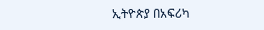ኢትዮጵያ በአፍሪካ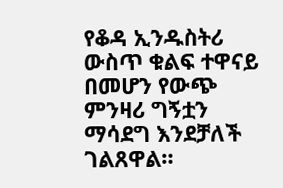የቆዳ ኢንዱስትሪ ውስጥ ቁልፍ ተዋናይ በመሆን የውጭ ምንዛሪ ግኝቷን ማሳደግ እንደቻለች ገልጸዋል።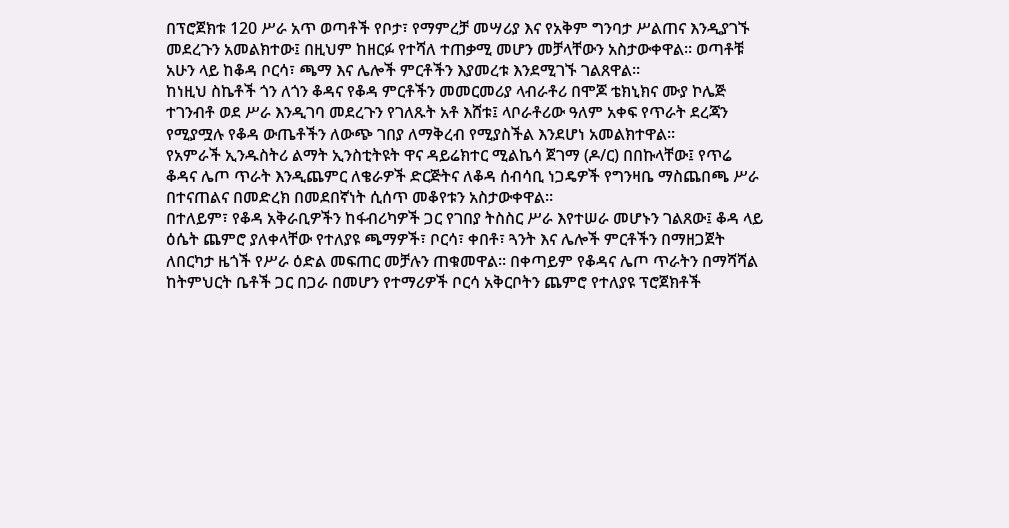በፕሮጀክቱ 120 ሥራ አጥ ወጣቶች የቦታ፣ የማምረቻ መሣሪያ እና የአቅም ግንባታ ሥልጠና እንዲያገኙ መደረጉን አመልክተው፤ በዚህም ከዘርፉ የተሻለ ተጠቃሚ መሆን መቻላቸውን አስታውቀዋል። ወጣቶቹ አሁን ላይ ከቆዳ ቦርሳ፣ ጫማ እና ሌሎች ምርቶችን እያመረቱ እንደሚገኙ ገልጸዋል።
ከነዚህ ስኬቶች ጎን ለጎን ቆዳና የቆዳ ምርቶችን መመርመሪያ ላብራቶሪ በሞጆ ቴክኒክና ሙያ ኮሌጅ ተገንብቶ ወደ ሥራ እንዲገባ መደረጉን የገለጹት አቶ እሸቱ፤ ላቦራቶሪው ዓለም አቀፍ የጥራት ደረጃን የሚያሟሉ የቆዳ ውጤቶችን ለውጭ ገበያ ለማቅረብ የሚያስችል እንደሆነ አመልክተዋል።
የአምራች ኢንዱስትሪ ልማት ኢንስቲትዩት ዋና ዳይሬክተር ሚልኬሳ ጀገማ (ዶ/ር) በበኩላቸው፤ የጥሬ ቆዳና ሌጦ ጥራት እንዲጨምር ለቄራዎች ድርጅትና ለቆዳ ሰብሳቢ ነጋዴዎች የግንዛቤ ማስጨበጫ ሥራ በተናጠልና በመድረክ በመደበኛነት ሲሰጥ መቆየቱን አስታውቀዋል።
በተለይም፣ የቆዳ አቅራቢዎችን ከፋብሪካዎች ጋር የገበያ ትስስር ሥራ እየተሠራ መሆኑን ገልጸው፤ ቆዳ ላይ ዕሴት ጨምሮ ያለቀላቸው የተለያዩ ጫማዎች፣ ቦርሳ፣ ቀበቶ፣ ጓንት እና ሌሎች ምርቶችን በማዘጋጀት ለበርካታ ዜጎች የሥራ ዕድል መፍጠር መቻሉን ጠቁመዋል። በቀጣይም የቆዳና ሌጦ ጥራትን በማሻሻል ከትምህርት ቤቶች ጋር በጋራ በመሆን የተማሪዎች ቦርሳ አቅርቦትን ጨምሮ የተለያዩ ፕሮጀክቶች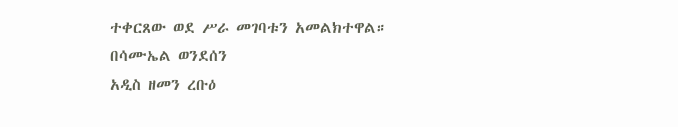ተቀርጸው ወደ ሥራ መገባቱን አመልክተዋል።
በሳሙኤል ወንደሰን
አዲስ ዘመን ረቡዕ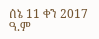ሰኔ 11 ቀን 2017 ዓ.ም